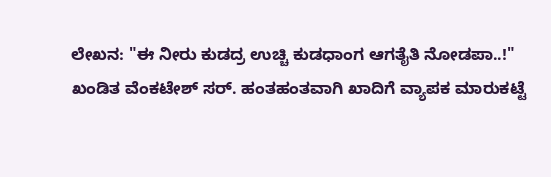ಲೇಖನ: "ಈ ನೀರು ಕುಡದ್ರ ಉಚ್ಚಿ ಕುಡಧಾಂಗ ಆಗತೈತಿ ನೋಡಪಾ..!"
ಖಂಡಿತ ವೆಂಕಟೇಶ್ ಸರ್. ಹಂತಹಂತವಾಗಿ ಖಾದಿಗೆ ವ್ಯಾಪಕ ಮಾರುಕಟ್ಟೆ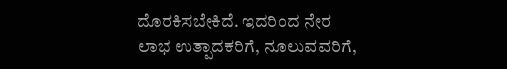ದೊರಕಿಸಬೇಕಿದೆ. ಇದರಿಂದ ನೇರ ಲಾಭ ಉತ್ಪಾದಕರಿಗೆ, ನೂಲುವವರಿಗೆ,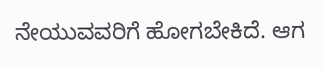ನೇಯುವವರಿಗೆ ಹೋಗಬೇಕಿದೆ. ಆಗ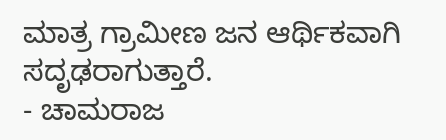ಮಾತ್ರ ಗ್ರಾಮೀಣ ಜನ ಆರ್ಥಿಕವಾಗಿ ಸದೃಢರಾಗುತ್ತಾರೆ.
- ಚಾಮರಾಜ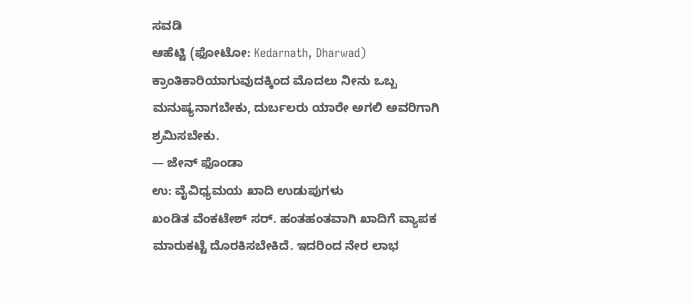ಸವಡಿ
ಆಹೆಟ್ಟಿ (ಫೋಟೋ: Kedarnath, Dharwad)
ಕ್ರಾಂತಿಕಾರಿಯಾಗುವುದಕ್ಕಿಂದ ಮೊದಲು ನೀನು ಒಬ್ಬ ಮನುಷ್ಯನಾಗಬೇಕು, ದುರ್ಬಲರು ಯಾರೇ ಅಗಲಿ ಅವರಿಗಾಗಿ ಶ್ರಮಿಸಬೇಕು.
— ಜೇನ್ ಫೊಂಡಾ
ಉ: ವೈವಿಧ್ಯಮಯ ಖಾದಿ ಉಡುಪುಗಳು
ಖಂಡಿತ ವೆಂಕಟೇಶ್ ಸರ್. ಹಂತಹಂತವಾಗಿ ಖಾದಿಗೆ ವ್ಯಾಪಕ ಮಾರುಕಟ್ಟೆ ದೊರಕಿಸಬೇಕಿದೆ. ಇದರಿಂದ ನೇರ ಲಾಭ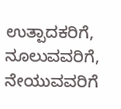ಉತ್ಪಾದಕರಿಗೆ, ನೂಲುವವರಿಗೆ, ನೇಯುವವರಿಗೆ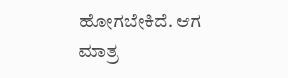ಹೋಗಬೇಕಿದೆ. ಆಗ ಮಾತ್ರ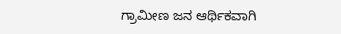ಗ್ರಾಮೀಣ ಜನ ಆರ್ಥಿಕವಾಗಿ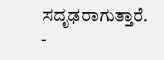ಸದೃಢರಾಗುತ್ತಾರೆ.
-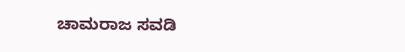ಚಾಮರಾಜ ಸವಡಿ